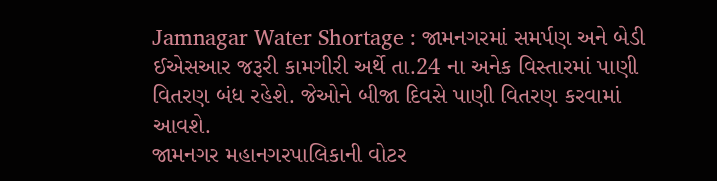Jamnagar Water Shortage : જામનગરમાં સમર્પણ અને બેડી ઈએસઆર જરૂરી કામગીરી અર્થે તા.24 ના અનેક વિસ્તારમાં પાણી વિતરણ બંધ રહેશે. જેઓને બીજા દિવસે પાણી વિતરણ કરવામાં આવશે.
જામનગર મહાનગરપાલિકાની વોટર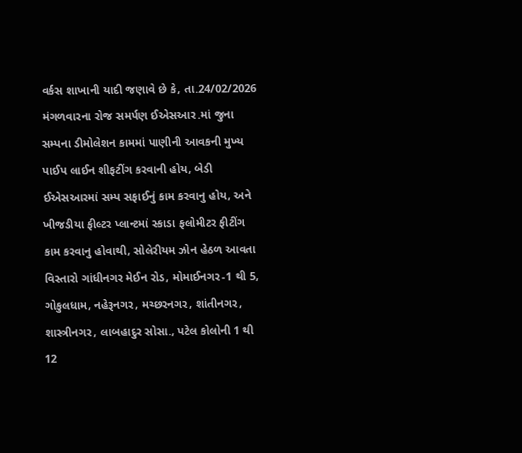વર્કસ શાખાની યાદી જણાવે છે કે, તા.24/02/2026 મંગળવારના રોજ સમર્પણ ઈએસઆર.માં જુના સમ્પના ડીમોલેશન કામમાં પાણીની આવકની મુખ્ય પાઈપ લાઈન શીફટીંગ કરવાની હોય, બેડી ઈએસઆરમાં સમ્પ સફાઈનું કામ કરવાનુ હોય, અને ખીજડીયા ફીલ્ટર પ્લાન્ટમાં સ્કાડા ફલોમીટર ફીટીંગ કામ કરવાનુ હોવાથી, સોલેરીયમ ઝોન હેઠળ આવતા વિસ્તારો ગાંધીનગર મેઈન રોડ, મોમાઈનગર-1 થી 5, ગોકુલધામ, નહેરૂનગર, મચ્છરનગર, શાંતીનગર, શાસ્ત્રીનગર, લાબહાદુર સોસા., પટેલ કોલોની 1 થી 12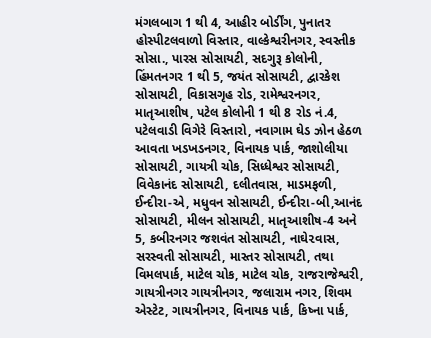મંગલબાગ 1 થી 4, આહીર બોર્ડીંગ, પુનાતર હોસ્પીટલવાળો વિસ્તાર, વાલ્કેશ્વરીનગર, સ્વસ્તીક સોસા., પારસ સોસાયટી, સદગુરૂ કોલોની, હિંમતનગર 1 થી 5, જયંત સોસાયટી, દ્વારકેશ સોસાયટી, વિકાસગૃહ રોડ, રામેશ્વરનગર, માતૃઆશીષ, પટેલ કોલોની 1 થી 8 રોડ નં.4, પટેલવાડી વિગેરે વિસ્તારો, નવાગામ ઘેડ ઝોન હેઠળ આવતા ખડખડનગર, વિનાયક પાર્ક, જાશોલીયા સોસાયટી, ગાયત્રી ચોક, સિધ્ધેશ્વર સોસાયટી, વિવેકાનંદ સોસાયટી, દલીતવાસ, માડમફળી, ઈન્દીરા-એ, મધુવન સોસાયટી, ઈન્દીરા-બી,આનંદ સોસાયટી, મીલન સોસાયટી, માતૃઆશીષ-4 અને 5, કબીરનગર જશવંત સોસાયટી, નાઘે૨વાસ, સરસ્વતી સોસાયટી, માસ્તર સોસાયટી, તથા વિમલપાર્ક, માટેલ ચોક, માટેલ ચોક, રાજરાજેશ્વરી, ગાયત્રીનગર ગાયત્રીનગર, જલારામ નગર, શિવમ એસ્ટેટ, ગાયત્રીનગર, વિનાયક પાર્ક, કિષ્ના પાર્ક,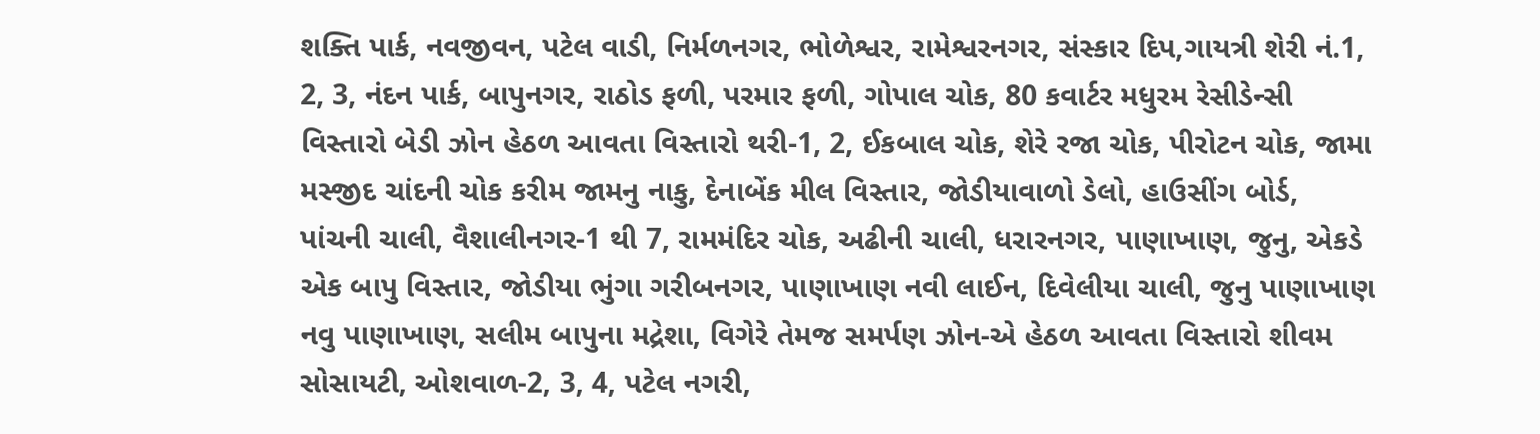શક્તિ પાર્ક, નવજીવન, પટેલ વાડી, નિર્મળનગર, ભોળેશ્વર, રામેશ્વરનગર, સંસ્કાર દિપ,ગાયત્રી શેરી નં.1, 2, 3, નંદન પાર્ક, બાપુનગર, રાઠોડ ફળી, પરમાર ફળી, ગોપાલ ચોક, 80 કવાર્ટર મધુરમ રેસીડેન્સી વિસ્તારો બેડી ઝોન હેઠળ આવતા વિસ્તારો થરી-1, 2, ઈકબાલ ચોક, શેરે રજા ચોક, પીરોટન ચોક, જામા મસ્જીદ ચાંદની ચોક કરીમ જામનુ નાકુ, દેનાબેંક મીલ વિસ્તાર, જોડીયાવાળો ડેલો, હાઉસીંગ બોર્ડ, પાંચની ચાલી, વૈશાલીનગર-1 થી 7, રામમંદિર ચોક, અઢીની ચાલી, ધરારનગર, પાણાખાણ, જુનુ, એકડે એક બાપુ વિસ્તાર, જોડીયા ભુંગા ગરીબનગર, પાણાખાણ નવી લાઈન, દિવેલીયા ચાલી, જુનુ પાણાખાણ નવુ પાણાખાણ, સલીમ બાપુના મદ્રેશા, વિગેરે તેમજ સમર્પણ ઝોન-એ હેઠળ આવતા વિસ્તારો શીવમ સોસાયટી, ઓશવાળ-2, 3, 4, પટેલ નગરી,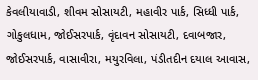કેવલીયાવાડી, શીવમ સોસાયટી, મહાવીર પાર્ક, સિધ્ધી પાર્ક, ગોકુલધામ, જોઈસરપાર્ક, વૃંદાવન સોસાયટી, દવાબજાર, જોઈસરપાર્ક, વાસાવીરા, મયુરવિલા, પંડીતદીન દયાલ આવાસ,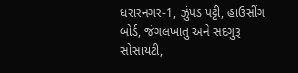ધરારનગર-1, ઝુંપડ પટ્ટી, હાઉસીંગ બોર્ડ, જંગલખાતુ અને સદગુરૂ સોસાયટી,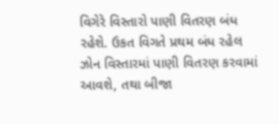વિગેરે વિસ્તારો પાણી વિતરણ બંધ રહેશે. ઉકત વિગતે પ્રથમ બંધ રહેલ ઝોન વિસ્તારમાં પાણી વિતરણ કરવામાં આવશે, તથા બીજા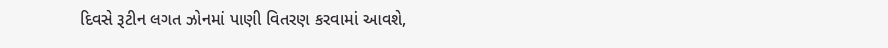દિવસે રૂટીન લગત ઝોનમાં પાણી વિતરણ કરવામાં આવશે,